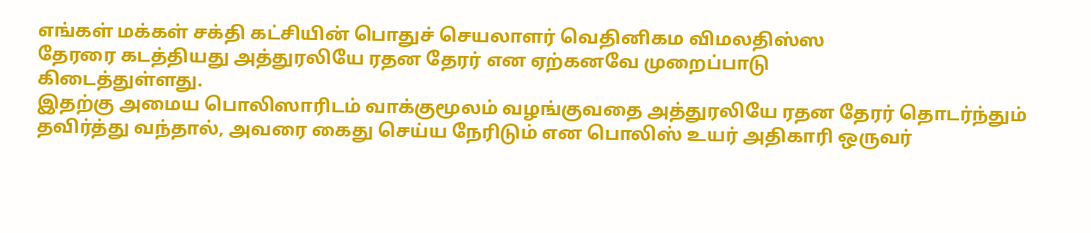எங்கள் மக்கள் சக்தி கட்சியின் பொதுச் செயலாளர் வெதினிகம விமலதிஸ்ஸ
தேரரை கடத்தியது அத்துரலியே ரதன தேரர் என ஏற்கனவே முறைப்பாடு
கிடைத்துள்ளது.
இதற்கு அமைய பொலிஸாரிடம் வாக்குமூலம் வழங்குவதை அத்துரலியே ரதன தேரர் தொடர்ந்தும் தவிர்த்து வந்தால், அவரை கைது செய்ய நேரிடும் என பொலிஸ் உயர் அதிகாரி ஒருவர்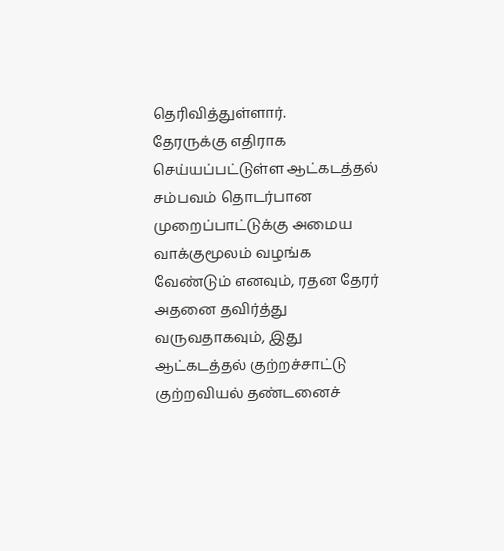தெரிவித்துள்ளார்.
தேரருக்கு எதிராக செய்யப்பட்டுள்ள ஆட்கடத்தல் சம்பவம் தொடர்பான முறைப்பாட்டுக்கு அமைய வாக்குமூலம் வழங்க வேண்டும் எனவும், ரதன தேரர் அதனை தவிர்த்து வருவதாகவும், இது ஆட்கடத்தல் குற்றச்சாட்டு குற்றவியல் தண்டனைச்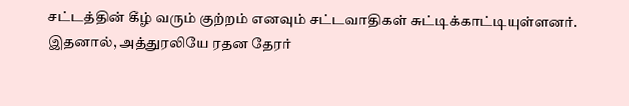சட்டத்தின் கீழ் வரும் குற்றம் எனவும் சட்டவாதிகள் சுட்டிக்காட்டியுள்ளனர்.
இதனால், அத்துரலியே ரதன தேரர்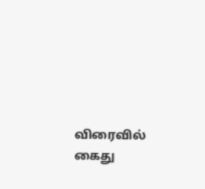விரைவில் கைது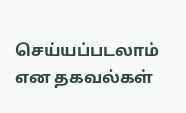செய்யப்படலாம் என தகவல்கள்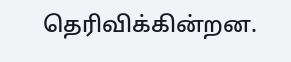தெரிவிக்கின்றன.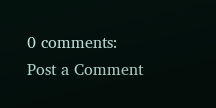0 comments:
Post a Comment